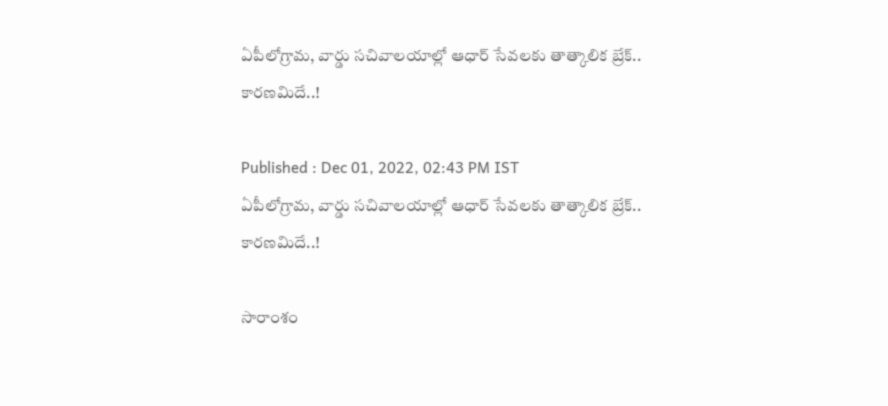ఏపీలోగ్రామ, వార్డు సచివాలయాల్లో ఆధార్ సేవలకు తాత్కాలిక బ్రేక్.. కారణమిదే..!

Published : Dec 01, 2022, 02:43 PM IST
ఏపీలోగ్రామ, వార్డు సచివాలయాల్లో ఆధార్ సేవలకు తాత్కాలిక బ్రేక్.. కారణమిదే..!

సారాంశం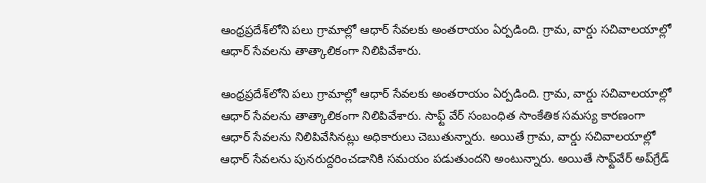ఆంధ్రప్రదేశ్‌లోని పలు గ్రామాల్లో ఆధార్ సేవలకు అంతరాయం ఏర్పడింది. గ్రామ, వార్డు సచివాలయాల్లో ఆధార్ సేవలను తాత్కాలికంగా నిలిపివేశారు.

ఆంధ్రప్రదేశ్‌లోని పలు గ్రామాల్లో ఆధార్ సేవలకు అంతరాయం ఏర్పడింది. గ్రామ, వార్డు సచివాలయాల్లో ఆధార్ సేవలను తాత్కాలికంగా నిలిపివేశారు. సాఫ్ట్ వేర్ సంబంధిత సాంకేతిక సమస్య కారణంగా ఆధార్ సేవలను నిలిపివేసినట్లు అధికారులు చెబుతున్నారు. అయితే గ్రామ, వార్డు సచివాలయాల్లో ఆధార్ సేవలను పునరుద్దరించడానికి సమయం పడుతుందని అంటున్నారు. అయితే సాఫ్ట్‌వేర్ అప్‌గ్రేడ్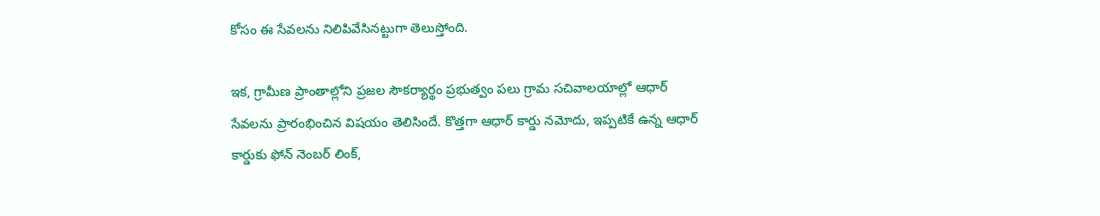కోసం ఈ సేవలను నిలిపివేసినట్టుగా తెలుస్తోంది.

ఇక, గ్రామీణ ప్రాంతాల్లోని ప్రజల సౌకర్యార్థం ప్రభుత్వం పలు గ్రామ సచివాలయాల్లో ఆధార్ సేవలను ప్రారంభించిన విషయం తెలిసిందే. కొత్తగా ఆధార్ కార్డు నమోదు, ఇప్పటికే ఉన్న ఆధార్ కార్డుకు ఫోన్ నెంబర్ లింక్,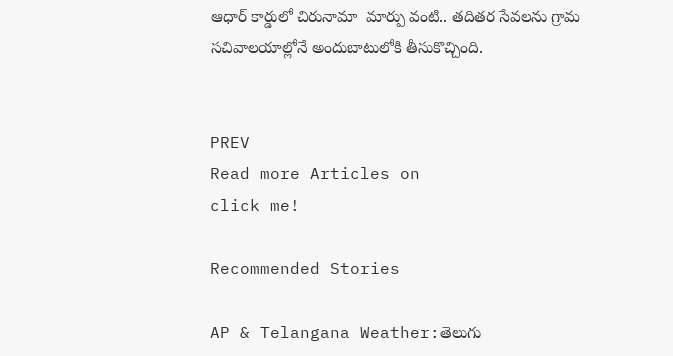ఆధార్ కార్డులో చిరునామా  మార్పు వంటి.. తదితర సేవలను గ్రామ సచివాలయాల్లోనే అందుబాటులోకి తీసుకొచ్చింది.


PREV
Read more Articles on
click me!

Recommended Stories

AP & Telangana Weather:తెలుగు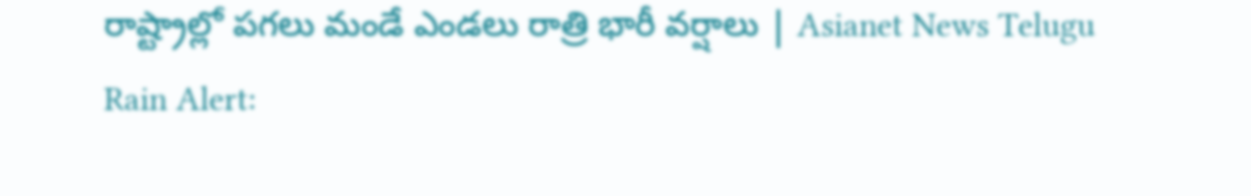రాష్ట్రాల్లో పగలు మండే ఎండలు రాత్రి భారీ వర్షాలు | Asianet News Telugu
Rain Alert: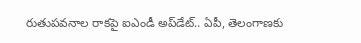రుతుపవనాల రాకపై ఐఎండీ అప్‌డేట్.. ఏపీ, తెలంగాణకు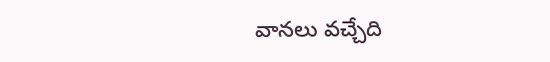వానలు వచ్చేది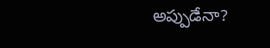అప్పుడేనా?